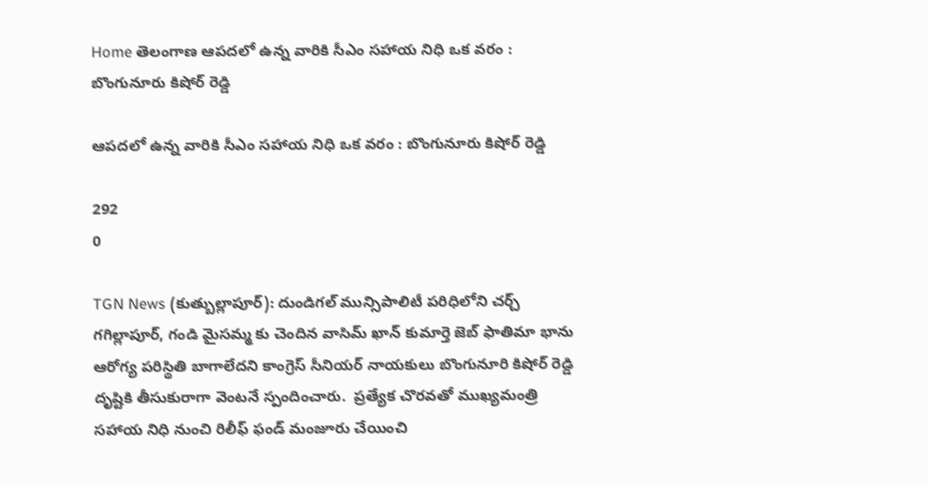Home తెలంగాణ ఆపదలో ఉన్న వారికి సీఎం సహాయ నిధి ఒక వరం : బొంగునూరు కిషోర్ రెడ్డి

ఆపదలో ఉన్న వారికి సీఎం సహాయ నిధి ఒక వరం : బొంగునూరు కిషోర్ రెడ్డి

292
0

TGN News (కుత్బుల్లాపూర్): దుండిగల్ మున్సిపాలిటీ పరిధిలోని చర్చ్ గగిల్లాపూర్, గండి మైసమ్మ కు చెందిన వాసిమ్ ఖాన్ కుమార్తె జెబ్ ఫాతిమా భాను ఆరోగ్య పరిస్థితి బాగాలేదని కాంగ్రెస్ సీనియర్ నాయకులు బొంగునూరి కిషోర్ రెడ్డి దృష్టికి తీసుకురాగా వెంటనే స్పందించారు.  ప్రత్యేక చొరవతో ముఖ్యమంత్రి సహాయ నిధి నుంచి రిలీఫ్ ఫండ్ మంజూరు చేయించి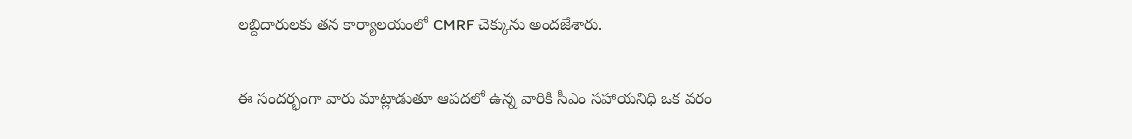లబ్దిదారులకు తన కార్యాలయంలో CMRF చెక్కును అందజేశారు.

ఈ సందర్భంగా వారు మాట్లాడుతూ ఆపదలో ఉన్న వారికి సీఎం సహాయనిధి ఒక వరం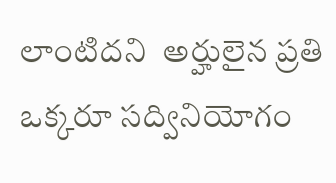లాంటిదని  అర్హులైన ప్రతి ఒక్కరూ సద్వినియోగం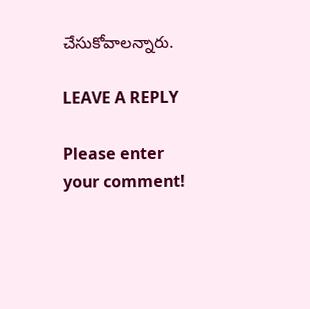చేసుకోవాలన్నారు.

LEAVE A REPLY

Please enter your comment!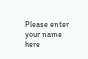Please enter your name here